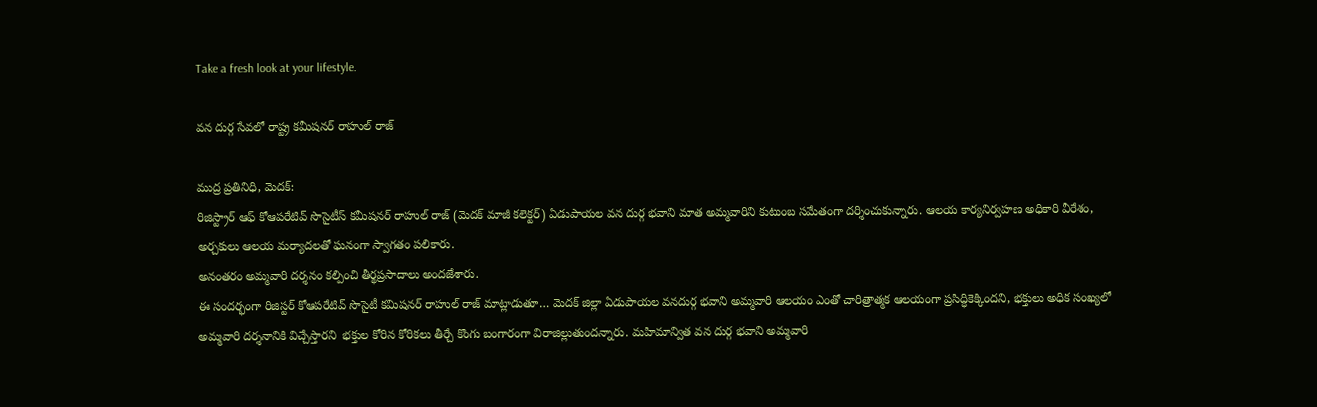Take a fresh look at your lifestyle.

వన దుర్గ సేవలో రాష్ట్ర కమీషనర్ రాహుల్ రాజ్

ముద్ర ప్రతినిధి, మెదక్:
రిజిస్ట్రార్ ఆఫ్ కోఆపరేటివ్ సొసైటీస్ కమీషనర్ రాహుల్ రాజ్ (మెదక్ మాజీ కలెక్టర్) ఏడుపాయల వన దుర్గ భవాని మాత అమ్మవారిని కుటుంబ సమేతంగా దర్శించుకున్నారు. ఆలయ కార్యనిర్వహణ అధికారి వీరేశం, అర్చకులు ఆలయ మర్యాదలతో ఘనంగా స్వాగతం పలికారు.
అనంతరం అమ్మవారి దర్శనం కల్పించి తీర్థప్రసాదాలు అందజేశారు.
ఈ సందర్భంగా రిజిస్టర్ కోఆపరేటివ్ సొసైటీ కమిషనర్ రాహుల్ రాజ్ మాట్లాడుతూ… మెదక్ జిల్లా ఏడుపాయల వనదుర్గ భవాని అమ్మవారి ఆలయం ఎంతో చారిత్రాత్మక ఆలయంగా ప్రసిద్ధికెక్కిందని, భక్తులు అధిక సంఖ్యలో అమ్మవారి దర్శనానికి విచ్చేస్తారని  భక్తుల కోరిన కోరికలు తీర్చే కొంగు బంగారంగా విరాజిల్లుతుందన్నారు. మహిమాన్విత వన దుర్గ భవాని అమ్మవారి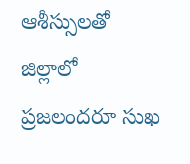ఆశీస్సులతో జిల్లాలో ప్రజలందరూ సుఖ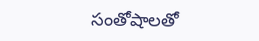సంతోషాలతో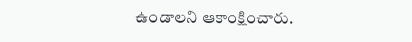ఉండాలని ఆకాంక్షించారు.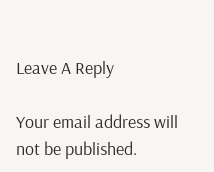Leave A Reply

Your email address will not be published.